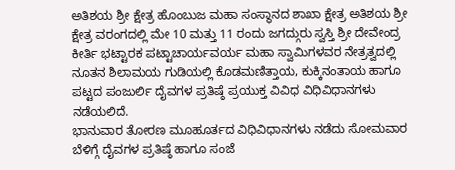ಅತಿಶಯ ಶ್ರೀ ಕ್ಷೇತ್ರ ಹೊಂಬುಜ ಮಹಾ ಸಂಸ್ಥಾನದ ಶಾಖಾ ಕ್ಷೇತ್ರ ಅತಿಶಯ ಶ್ರೀ ಕ್ಷೇತ್ರ ವರಂಗದಲ್ಲಿ ಮೇ 10 ಮತ್ತು 11 ರಂದು ಜಗದ್ಗುರು ಸ್ವಸ್ತಿ ಶ್ರೀ ದೇವೇಂದ್ರ ಕೀರ್ತಿ ಭಟ್ಟಾರಕ ಪಟ್ಟಾಚಾರ್ಯವರ್ಯ ಮಹಾ ಸ್ವಾಮಿಗಳವರ ನೇತ್ರತ್ವದಲ್ಲಿ ನೂತನ ಶಿಲಾಮಯ ಗುಡಿಯಲ್ಲಿ ಕೊಡಮಣಿತ್ತಾಯ, ಕುಕ್ಕಿನಂತಾಯ ಹಾಗೂ ಪಟ್ಟದ ಪಂಜುರ್ಲಿ ದೈವಗಳ ಪ್ರತಿಷ್ಠೆ ಪ್ರಯುಕ್ತ ವಿವಿಧ ವಿಧಿವಿಧಾನಗಳು ನಡೆಯಲಿದೆ.
ಭಾನುವಾರ ತೋರಣ ಮೂಹೂರ್ತದ ವಿಧಿವಿಧಾನಗಳು ನಡೆದು ಸೋಮವಾರ ಬೆಳಿಗ್ಗೆ ದೈವಗಳ ಪ್ರತಿಷ್ಠೆ ಹಾಗೂ ಸಂಜೆ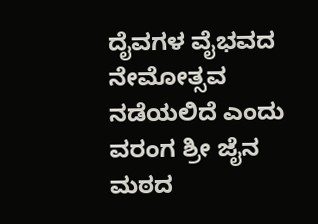ದೈವಗಳ ವೈಭವದ ನೇಮೋತ್ಸವ ನಡೆಯಲಿದೆ ಎಂದು ವರಂಗ ಶ್ರೀ ಜೈನ ಮಠದ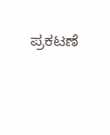ಪ್ರಕಟಣೆ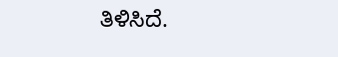ತಿಳಿಸಿದೆ.